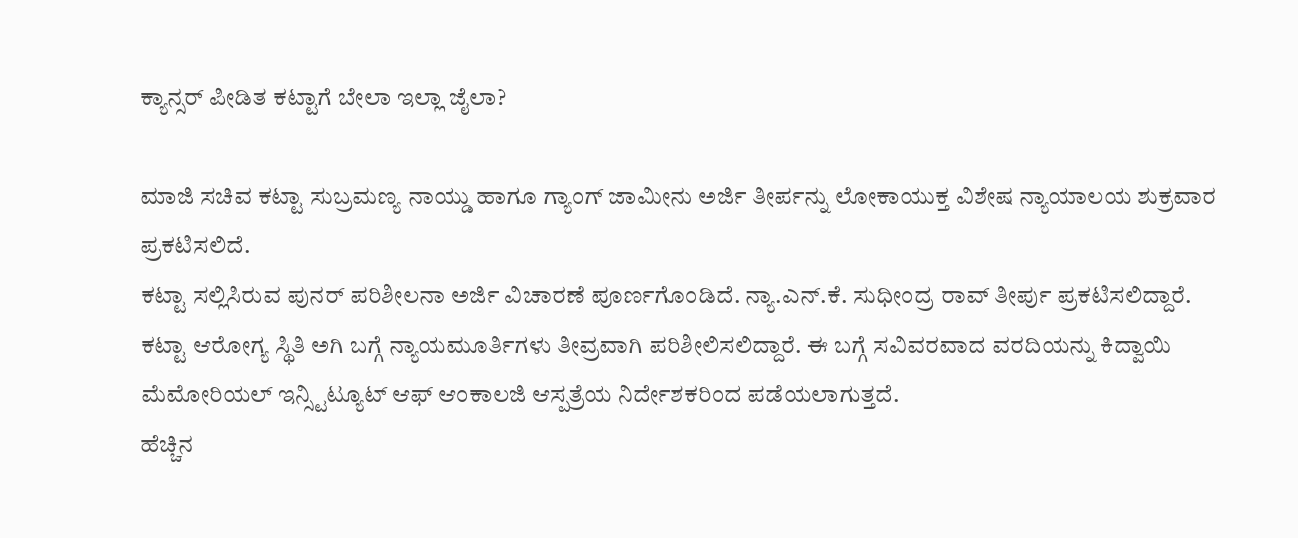ಕ್ಯಾನ್ಸರ್ ಪೀಡಿತ ಕಟ್ಟಾಗೆ ಬೇಲಾ ಇಲ್ಲಾ ಜೈಲಾ?

ಮಾಜಿ ಸಚಿವ ಕಟ್ಟಾ ಸುಬ್ರಮಣ್ಯ ನಾಯ್ಡು ಹಾಗೂ ಗ್ಯಾಂಗ್ ಜಾಮೀನು ಅರ್ಜಿ ತೀರ್ಪನ್ನು ಲೋಕಾಯುಕ್ತ ವಿಶೇಷ ನ್ಯಾಯಾಲಯ ಶುಕ್ರವಾರ ಪ್ರಕಟಿಸಲಿದೆ.
ಕಟ್ಟಾ ಸಲ್ಲಿಸಿರುವ ಪುನರ್ ಪರಿಶೀಲನಾ ಅರ್ಜಿ ವಿಚಾರಣೆ ಪೂರ್ಣಗೊಂಡಿದೆ. ನ್ಯಾ.ಎನ್.ಕೆ. ಸುಧೀಂದ್ರ ರಾವ್ ತೀರ್ಪು ಪ್ರಕಟಿಸಲಿದ್ದಾರೆ.
ಕಟ್ಟಾ ಆರೋಗ್ಯ ಸ್ಥಿತಿ ಅಗಿ ಬಗ್ಗೆ ನ್ಯಾಯಮೂರ್ತಿಗಳು ತೀವ್ರವಾಗಿ ಪರಿಶೀಲಿಸಲಿದ್ದಾರೆ. ಈ ಬಗ್ಗೆ ಸವಿವರವಾದ ವರದಿಯನ್ನು ಕಿದ್ವಾಯಿ ಮೆಮೋರಿಯಲ್ ಇನ್ಸ್ಟಿಟ್ಯೂಟ್ ಆಫ್ ಆಂಕಾಲಜಿ ಆಸ್ಪತ್ರೆಯ ನಿರ್ದೇಶಕರಿಂದ ಪಡೆಯಲಾಗುತ್ತದೆ.
ಹೆಚ್ಚಿನ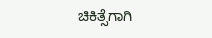ಚಿಕಿತ್ಸೆಗಾಗಿ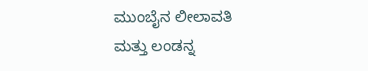ಮುಂಬೈನ ಲೀಲಾವತಿ ಮತ್ತು ಲಂಡನ್ನ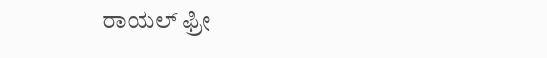ರಾಯಲ್ ಫ್ರೀ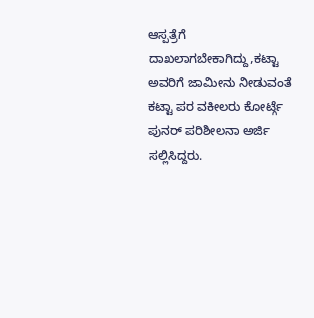ಆಸ್ಪತ್ರೆಗೆ ದಾಖಲಾಗಬೇಕಾಗಿದ್ದು,ಕಟ್ಟಾ ಅವರಿಗೆ ಜಾಮೀನು ನೀಡುವಂತೆ ಕಟ್ಟಾ ಪರ ವಕೀಲರು ಕೋರ್ಟ್ಗೆ ಪುನರ್ ಪರಿಶೀಲನಾ ಅರ್ಜಿ ಸಲ್ಲಿಸಿದ್ದರು.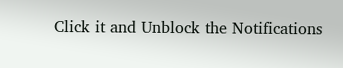Click it and Unblock the Notifications